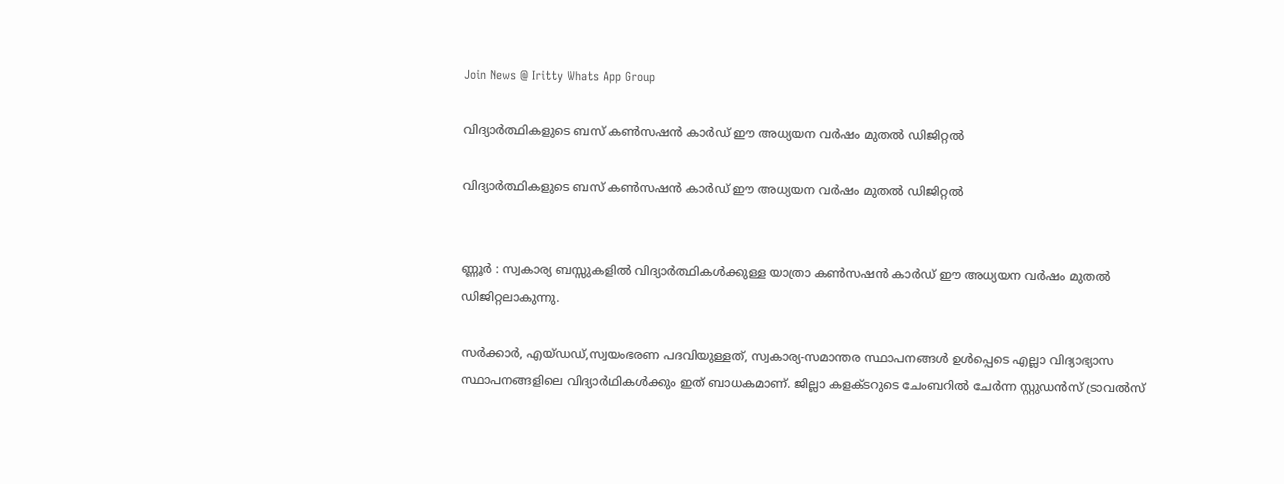Join News @ Iritty Whats App Group

വിദ്യാര്‍ത്ഥികളുടെ ബസ് കണ്‍സഷൻ കാര്‍ഡ് ഈ അധ്യയന വര്‍ഷം മുതല്‍ ഡിജിറ്റല്‍

വിദ്യാര്‍ത്ഥികളുടെ ബസ് കണ്‍സഷൻ കാര്‍ഡ് ഈ അധ്യയന വര്‍ഷം മുതല്‍ ഡിജിറ്റല്‍


ണ്ണൂർ : സ്വകാര്യ ബസ്സുകളില്‍ വിദ്യാർത്ഥികള്‍ക്കുള്ള യാത്രാ കണ്‍സഷൻ കാർഡ് ഈ അധ്യയന വർഷം മുതല്‍ ഡിജിറ്റലാകുന്നു.

സർക്കാർ, എയ്ഡഡ്,സ്വയംഭരണ പദവിയുള്ളത്, സ്വകാര്യ-സമാന്തര സ്ഥാപനങ്ങള്‍ ഉള്‍പ്പെടെ എല്ലാ വിദ്യാഭ്യാസ സ്ഥാപനങ്ങളിലെ വിദ്യാർഥികള്‍ക്കും ഇത് ബാധകമാണ്. ജില്ലാ കളക്ടറുടെ ചേംബറില്‍ ചേർന്ന സ്റ്റുഡൻസ് ട്രാവല്‍സ്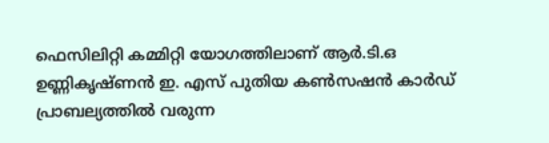ഫെസിലിറ്റി കമ്മിറ്റി യോഗത്തിലാണ് ആർ.ടി.ഒ ഉണ്ണികൃഷ്ണൻ ഇ. എസ് പുതിയ കണ്‍സഷൻ കാർഡ് പ്രാബല്യത്തില്‍ വരുന്ന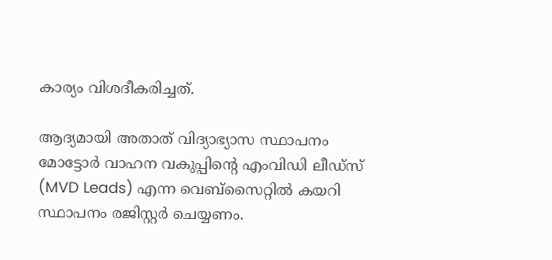കാര്യം വിശദീകരിച്ചത്.

ആദ്യമായി അതാത് വിദ്യാഭ്യാസ സ്ഥാപനം മോട്ടോർ വാഹന വകുപ്പിന്റെ എംവിഡി ലീഡ്സ് (MVD Leads) എന്ന വെബ്സൈറ്റില്‍ കയറി സ്ഥാപനം രജിസ്റ്റർ ചെയ്യണം.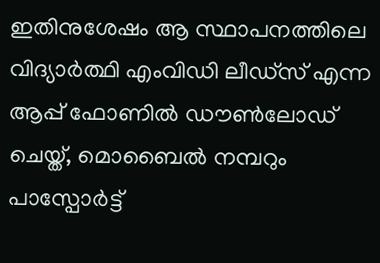ഇതിനുശേഷം ആ സ്ഥാപനത്തിലെ വിദ്യാർത്ഥി എംവിഡി ലീഡ്സ് എന്ന ആപ്പ് ഫോണില്‍ ഡൗണ്‍ലോഡ് ചെയ്ത്, മൊബൈല്‍ നമ്പറും പാസ്പോർട്ട്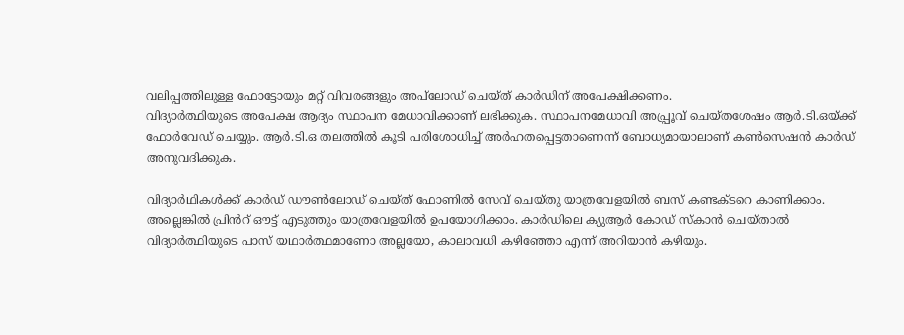വലിപ്പത്തിലുള്ള ഫോട്ടോയും മറ്റ് വിവരങ്ങളും അപ്‌ലോഡ് ചെയ്ത് കാർഡിന് അപേക്ഷിക്കണം.
വിദ്യാർത്ഥിയുടെ അപേക്ഷ ആദ്യം സ്ഥാപന മേധാവിക്കാണ് ലഭിക്കുക. സ്ഥാപനമേധാവി അപ്പ്രൂവ് ചെയ്തശേഷം ആർ.ടി.ഒയ്ക്ക് ഫോർവേഡ് ചെയ്യും. ആർ.ടി.ഒ തലത്തില്‍ കൂടി പരിശോധിച്ച്‌ അർഹതപ്പെട്ടതാണെന്ന് ബോധ്യമായാലാണ് കണ്‍സെഷൻ കാർഡ് അനുവദിക്കുക.

വിദ്യാർഥികള്‍ക്ക് കാർഡ് ഡൗണ്‍ലോഡ് ചെയ്ത് ഫോണില്‍ സേവ് ചെയ്തു യാത്രവേളയില്‍ ബസ് കണ്ടക്ടറെ കാണിക്കാം. അല്ലെങ്കില്‍ പ്രിൻറ് ഔട്ട് എടുത്തും യാത്രവേളയില്‍ ഉപയോഗിക്കാം. കാർഡിലെ ക്യുആർ കോഡ് സ്കാൻ ചെയ്താല്‍ വിദ്യാർത്ഥിയുടെ പാസ് യഥാർത്ഥമാണോ അല്ലയോ, കാലാവധി കഴിഞ്ഞോ എന്ന് അറിയാൻ കഴിയും.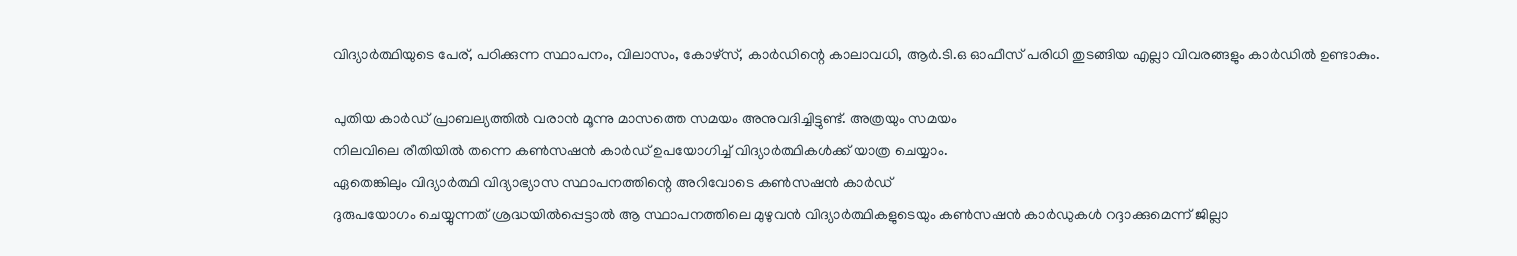വിദ്യാർത്ഥിയുടെ പേര്, പഠിക്കുന്ന സ്ഥാപനം, വിലാസം, കോഴ്സ്, കാർഡിന്റെ കാലാവധി, ആർ.ടി.ഒ ഓഫീസ് പരിധി തുടങ്ങിയ എല്ലാ വിവരങ്ങളും കാർഡില്‍ ഉണ്ടാകും.

പുതിയ കാർഡ് പ്രാബല്യത്തില്‍ വരാൻ മൂന്നു മാസത്തെ സമയം അനുവദിച്ചിട്ടുണ്ട്. അത്രയും സമയം
നിലവിലെ രീതിയില്‍ തന്നെ കണ്‍സഷൻ കാർഡ് ഉപയോഗിച്ച്‌ വിദ്യാർത്ഥികള്‍ക്ക് യാത്ര ചെയ്യാം.
ഏതെങ്കിലും വിദ്യാർത്ഥി വിദ്യാഭ്യാസ സ്ഥാപനത്തിന്റെ അറിവോടെ കണ്‍സഷൻ കാർഡ്
ദുരുപയോഗം ചെയ്യുന്നത് ശ്രദ്ധയില്‍പ്പെട്ടാല്‍ ആ സ്ഥാപനത്തിലെ മുഴുവൻ വിദ്യാർത്ഥികളുടെയും കണ്‍സഷൻ കാർഡുകള്‍ റദ്ദാക്കുമെന്ന് ജില്ലാ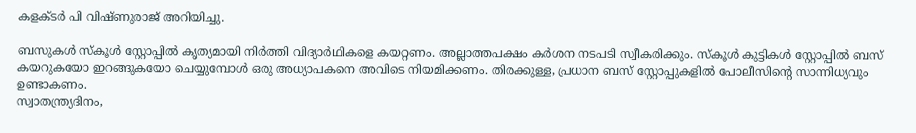കളക്ടർ പി വിഷ്ണുരാജ് അറിയിച്ചു.

ബസുകള്‍ സ്കൂള്‍ സ്റ്റോപ്പില്‍ കൃത്യമായി നിർത്തി വിദ്യാർഥികളെ കയറ്റണം. അല്ലാത്തപക്ഷം കർശന നടപടി സ്വീകരിക്കും. സ്കൂള്‍ കുട്ടികള്‍ സ്റ്റോപ്പില്‍ ബസ് കയറുകയോ ഇറങ്ങുകയോ ചെയ്യുമ്പോള്‍ ഒരു അധ്യാപകനെ അവിടെ നിയമിക്കണം. തിരക്കുള്ള, പ്രധാന ബസ് സ്റ്റോപ്പുകളില്‍ പോലീസിന്റെ സാന്നിധ്യവും ഉണ്ടാകണം.
സ്വാതന്ത്ര്യദിനം,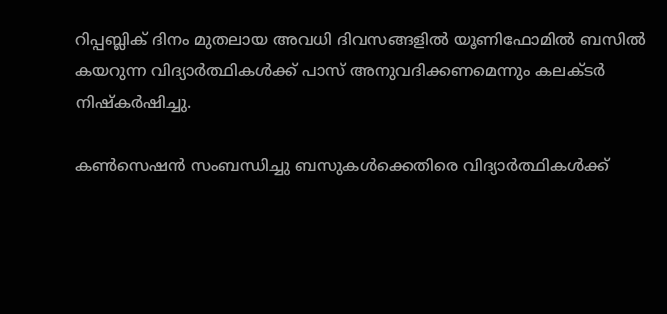റിപ്പബ്ലിക് ദിനം മുതലായ അവധി ദിവസങ്ങളില്‍ യൂണിഫോമില്‍ ബസില്‍ കയറുന്ന വിദ്യാർത്ഥികള്‍ക്ക് പാസ് അനുവദിക്കണമെന്നും കലക്ടർ നിഷ്കർഷിച്ചു.

കണ്‍സെഷൻ സംബന്ധിച്ചു ബസുകള്‍ക്കെതിരെ വിദ്യാർത്ഥികള്‍ക്ക്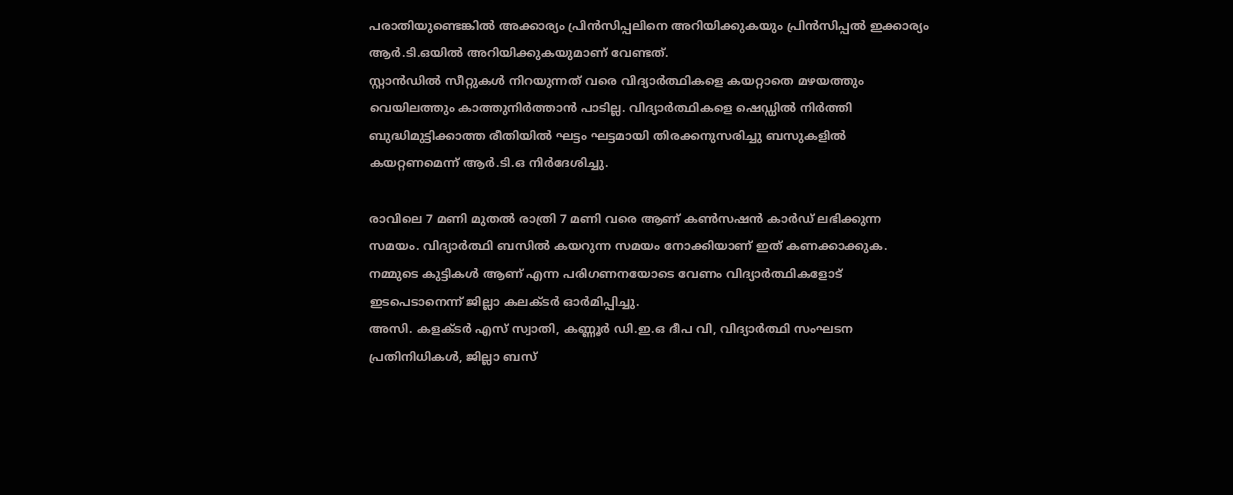പരാതിയുണ്ടെങ്കില്‍ അക്കാര്യം പ്രിൻസിപ്പലിനെ അറിയിക്കുകയും പ്രിൻസിപ്പല്‍ ഇക്കാര്യം ആർ.ടി.ഒയില്‍ അറിയിക്കുകയുമാണ് വേണ്ടത്.
സ്റ്റാൻഡില്‍ സീറ്റുകള്‍ നിറയുന്നത് വരെ വിദ്യാർത്ഥികളെ കയറ്റാതെ മഴയത്തും വെയിലത്തും കാത്തുനിർത്താൻ പാടില്ല. വിദ്യാർത്ഥികളെ ഷെഡ്ഡില്‍ നിർത്തി ബുദ്ധിമുട്ടിക്കാത്ത രീതിയില്‍ ഘട്ടം ഘട്ടമായി തിരക്കനുസരിച്ചു ബസുകളില്‍ കയറ്റണമെന്ന് ആർ.ടി.ഒ നിർദേശിച്ചു.

രാവിലെ 7 മണി മുതല്‍ രാത്രി 7 മണി വരെ ആണ് കണ്‍സഷൻ കാർഡ് ലഭിക്കുന്ന സമയം. വിദ്യാർത്ഥി ബസില്‍ കയറുന്ന സമയം നോക്കിയാണ് ഇത്‌ കണക്കാക്കുക. നമ്മുടെ കുട്ടികള്‍ ആണ് എന്ന പരിഗണനയോടെ വേണം വിദ്യാർത്ഥികളോട് ഇടപെടാനെന്ന് ജില്ലാ കലക്ടർ ഓർമിപ്പിച്ചു.
അസി. കളക്ടർ എസ് സ്വാതി, കണ്ണൂർ ഡി.ഇ.ഒ ദീപ വി, വിദ്യാർത്ഥി സംഘടന പ്രതിനിധികള്‍, ജില്ലാ ബസ്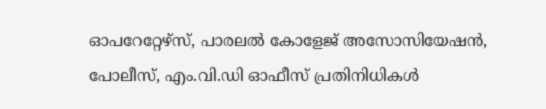ഓപറേറ്റേഴ്സ്, പാരലല്‍ കോളേജ് അസോസിയേഷൻ, പോലീസ്, എം.വി.ഡി ഓഫീസ് പ്രതിനിധികള്‍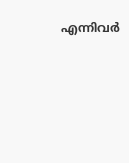എന്നിവർ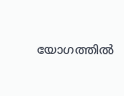യോഗത്തില്‍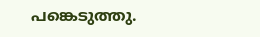പങ്കെടുത്തു.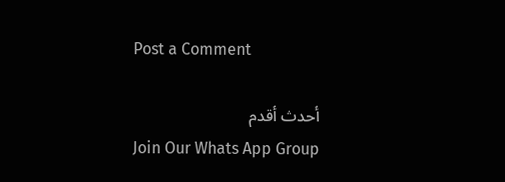Post a Comment

أحدث أقدم
Join Our Whats App Group